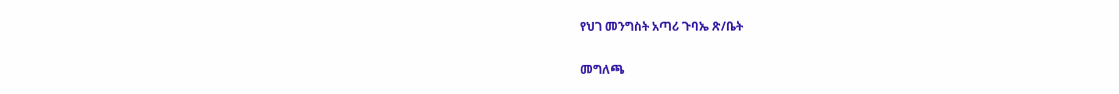የህገ መንግስት አጣሪ ጉባኤ ጽ/ቤት

መግለጫ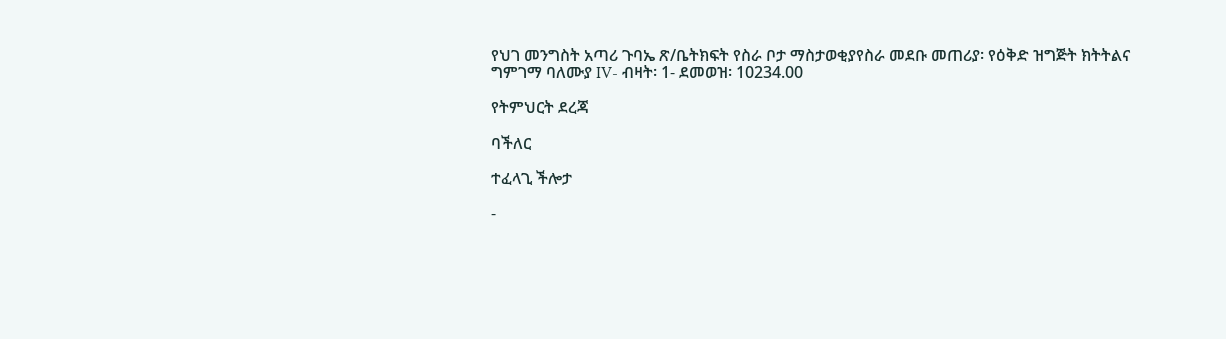የህገ መንግስት አጣሪ ጉባኤ ጽ/ቤትክፍት የስራ ቦታ ማስታወቂያየስራ መደቡ መጠሪያ፡ የዕቅድ ዝግጅት ክትትልና ግምገማ ባለሙያ IV- ብዛት፡ 1- ደመወዝ፡ 10234.00

የትምህርት ደረጃ

ባችለር

ተፈላጊ ችሎታ

-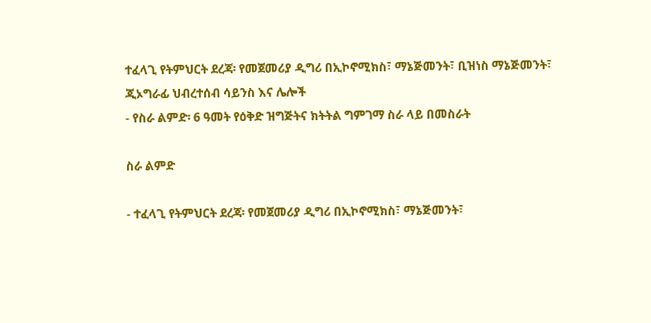ተፈላጊ የትምህርት ደረጃ፡ የመጀመሪያ ዲግሪ በኢኮኖሚክስ፣ ማኔጅመንት፣ ቢዝነስ ማኔጅመንት፣ ጂኦግራፊ ህብረተሰብ ሳይንስ እና ሌሎች
- የስራ ልምድ፡ 6 ዓመት የዕቅድ ዝግጅትና ክትትል ግምገማ ስራ ላይ በመስራት

ስራ ልምድ

- ተፈላጊ የትምህርት ደረጃ፡ የመጀመሪያ ዲግሪ በኢኮኖሚክስ፣ ማኔጅመንት፣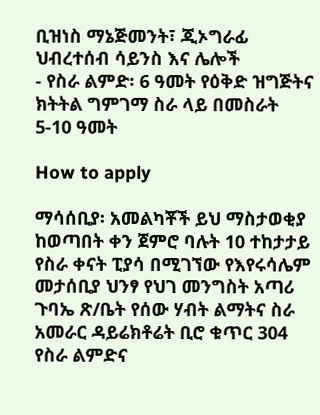ቢዝነስ ማኔጅመንት፣ ጂኦግራፊ ህብረተሰብ ሳይንስ እና ሌሎች
- የስራ ልምድ፡ 6 ዓመት የዕቅድ ዝግጅትና ክትትል ግምገማ ስራ ላይ በመስራት
5-10 ዓመት

How to apply

ማሳሰቢያ፡ አመልካቾች ይህ ማስታወቂያ ከወጣበት ቀን ጀምሮ ባሉት 10 ተከታታይ የስራ ቀናት ፒያሳ በሚገኘው የእየሩሳሌም መታሰቢያ ህንፃ የህገ መንግስት አጣሪ ጉባኤ ጽ/ቤት የሰው ሃብት ልማትና ስራ አመራር ዳይሬክቶሬት ቢሮ ቁጥር 304 የስራ ልምድና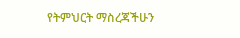የትምህርት ማስረጃችሁን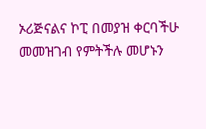ኦሪጅናልና ኮፒ በመያዝ ቀርባችሁ መመዝገብ የምትችሉ መሆኑን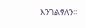እንገልፃለን፡፡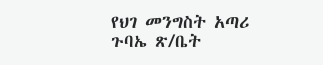የህገ መንግስት አጣሪ ጉባኤ ጽ/ቤት